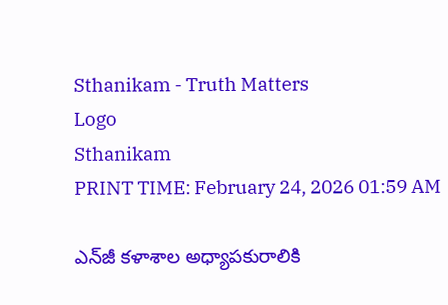Sthanikam - Truth Matters
Logo
Sthanikam
PRINT TIME: February 24, 2026 01:59 AM

ఎన్‌జీ కళాశాల అధ్యాపకురాలికి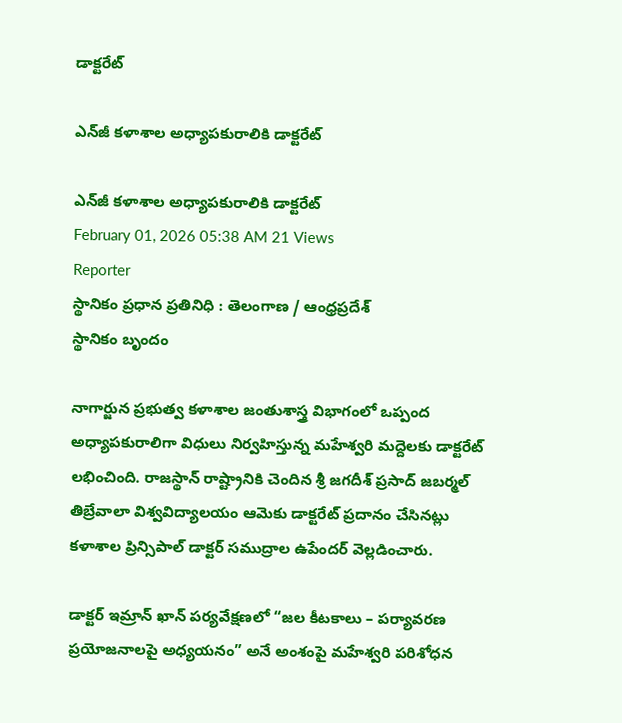డాక్టరేట్

ఎన్‌జీ కళాశాల అధ్యాపకురాలికి డాక్టరేట్

ఎన్‌జీ కళాశాల అధ్యాపకురాలికి డాక్టరేట్
February 01, 2026 05:38 AM 21 Views
Reporter
స్థానికం ప్రధాన ప్రతినిధి : తెలంగాణ / ఆంధ్రప్రదేశ్
స్థానికం బృందం

నాగార్జున ప్రభుత్వ కళాశాల జంతుశాస్త్ర విభాగంలో ఒప్పంద అధ్యాపకురాలిగా విధులు నిర్వహిస్తున్న మహేశ్వరి మద్దెలకు డాక్టరేట్ లభించింది. రాజస్థాన్ రాష్ట్రానికి చెందిన శ్రీ జగదీశ్ ప్రసాద్ జబర్మల్ తిబ్రేవాలా విశ్వవిద్యాలయం ఆమెకు డాక్టరేట్ ప్రదానం చేసినట్లు కళాశాల ప్రిన్సిపాల్ డాక్టర్ సముద్రాల ఉపేందర్ వెల్లడించారు.

డాక్టర్ ఇమ్రాన్ ఖాన్ పర్యవేక్షణలో “జల కీటకాలు – పర్యావరణ ప్రయోజనాలపై అధ్యయనం” అనే అంశంపై మహేశ్వరి పరిశోధన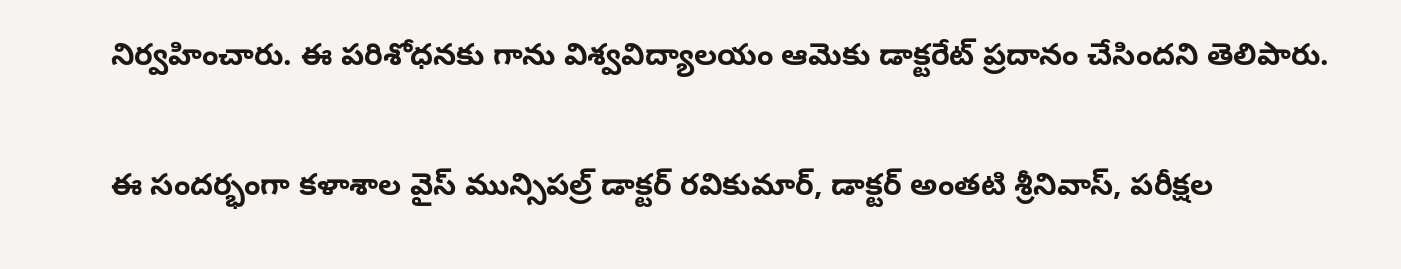నిర్వహించారు. ఈ పరిశోధనకు గాను విశ్వవిద్యాలయం ఆమెకు డాక్టరేట్ ప్రదానం చేసిందని తెలిపారు.

ఈ సందర్భంగా కళాశాల వైస్ మున్సిపల్ర్ డాక్టర్ రవికుమార్, డాక్టర్ అంతటి శ్రీనివాస్, పరీక్షల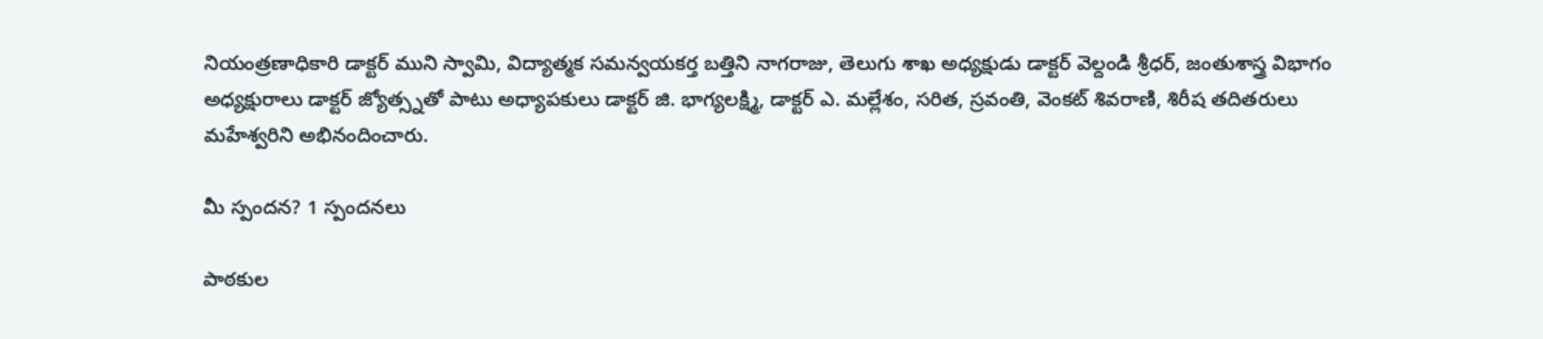నియంత్రణాధికారి డాక్టర్ ముని స్వామి, విద్యాత్మక సమన్వయకర్త బత్తిని నాగరాజు, తెలుగు శాఖ అధ్యక్షుడు డాక్టర్ వెల్దండి శ్రీధర్, జంతుశాస్త్ర విభాగం అధ్యక్షురాలు డాక్టర్ జ్యోత్స్నతో పాటు అధ్యాపకులు డాక్టర్ జి. భాగ్యలక్ష్మి, డాక్టర్ ఎ. మల్లేశం, సరిత, స్రవంతి, వెంకట్ శివరాణి, శిరీష తదితరులు మహేశ్వరిని అభినందించారు.

మీ స్పందన? 1 స్పందనలు

పాఠకుల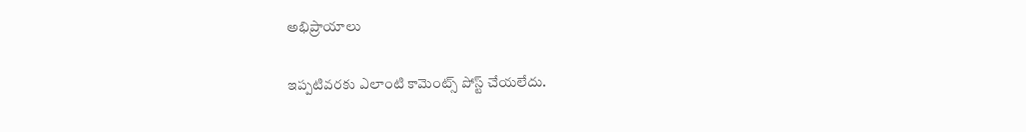అభిప్రాయాలు

ఇప్పటివరకు ఎలాంటి కామెంట్స్ పోస్ట్ చేయలేదు.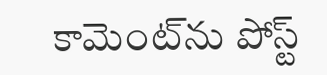కామెంట్‌ను పోస్ట్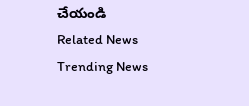చేయండి
Related News
Trending News